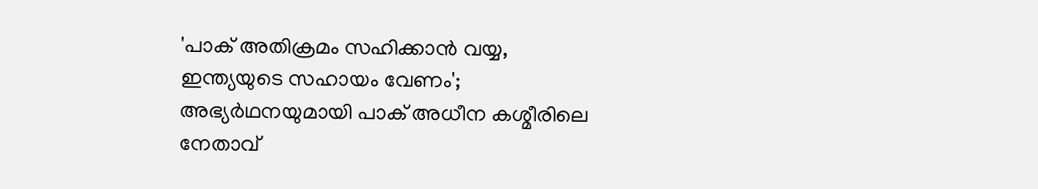'പാക് അതിക്രമം സഹിക്കാന്‍ വയ്യ, ഇന്ത്യയുടെ സഹായം വേണം'; അഭ്യര്‍ഥനയുമായി പാക് അധീന കശ്മീരിലെ നേതാവ്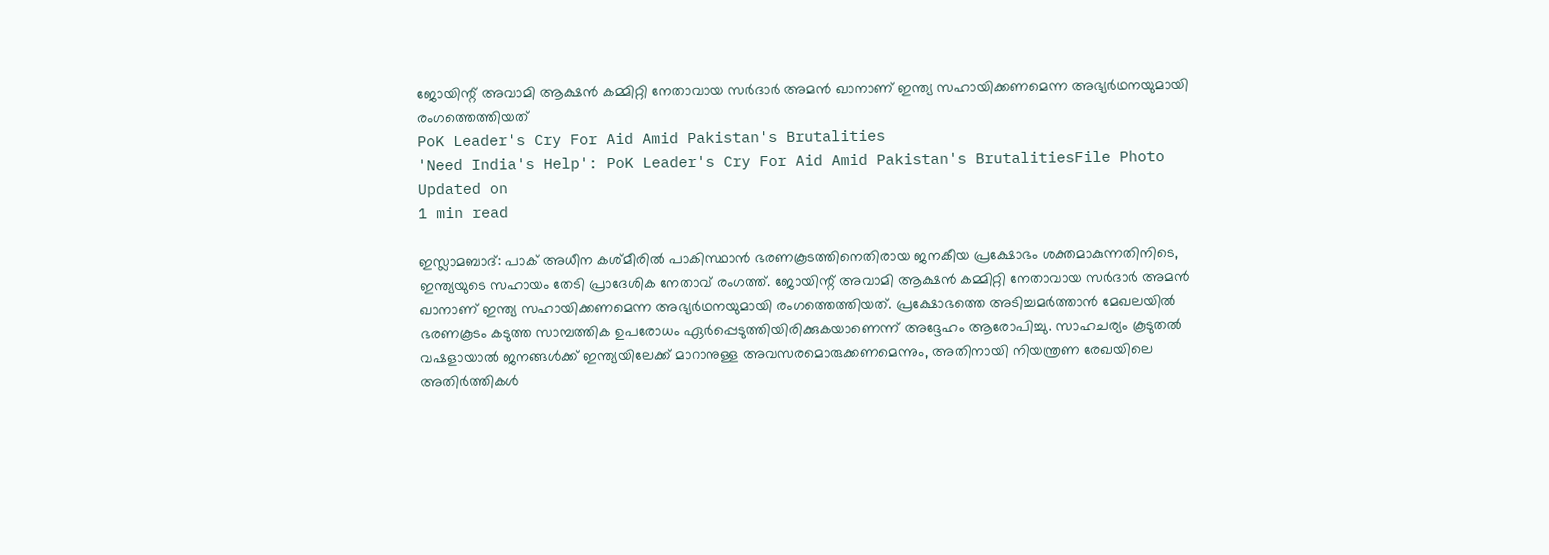ജോയിന്റ് അവാമി ആക്ഷന്‍ കമ്മിറ്റി നേതാവായ സര്‍ദാര്‍ അമന്‍ ഖാനാണ് ഇന്ത്യ സഹായിക്കണമെന്ന അഭ്യര്‍ഥനയുമായി രംഗത്തെത്തിയത്
PoK Leader's Cry For Aid Amid Pakistan's Brutalities
'Need India's Help': PoK Leader's Cry For Aid Amid Pakistan's BrutalitiesFile Photo
Updated on
1 min read

ഇസ്ലാമബാദ്: പാക് അധീന കശ്മീരില്‍ പാകിസ്ഥാന്‍ ഭരണകൂടത്തിനെതിരായ ജനകീയ പ്രക്ഷോഭം ശക്തമാകുന്നതിനിടെ, ഇന്ത്യയുടെ സഹായം തേടി പ്രാദേശിക നേതാവ് രംഗത്ത്. ജോയിന്റ് അവാമി ആക്ഷന്‍ കമ്മിറ്റി നേതാവായ സര്‍ദാര്‍ അമന്‍ ഖാനാണ് ഇന്ത്യ സഹായിക്കണമെന്ന അഭ്യര്‍ഥനയുമായി രംഗത്തെത്തിയത്. പ്രക്ഷോഭത്തെ അടിച്ചമര്‍ത്താന്‍ മേഖലയില്‍ ഭരണകൂടം കടുത്ത സാമ്പത്തിക ഉപരോധം ഏര്‍പ്പെടുത്തിയിരിക്കുകയാണെന്ന് അദ്ദേഹം ആരോപിച്ചു. സാഹചര്യം കൂടുതല്‍ വഷളായാല്‍ ജനങ്ങള്‍ക്ക് ഇന്ത്യയിലേക്ക് മാറാനുള്ള അവസരമൊരുക്കണമെന്നും, അതിനായി നിയന്ത്രണ രേഖയിലെ അതിര്‍ത്തികള്‍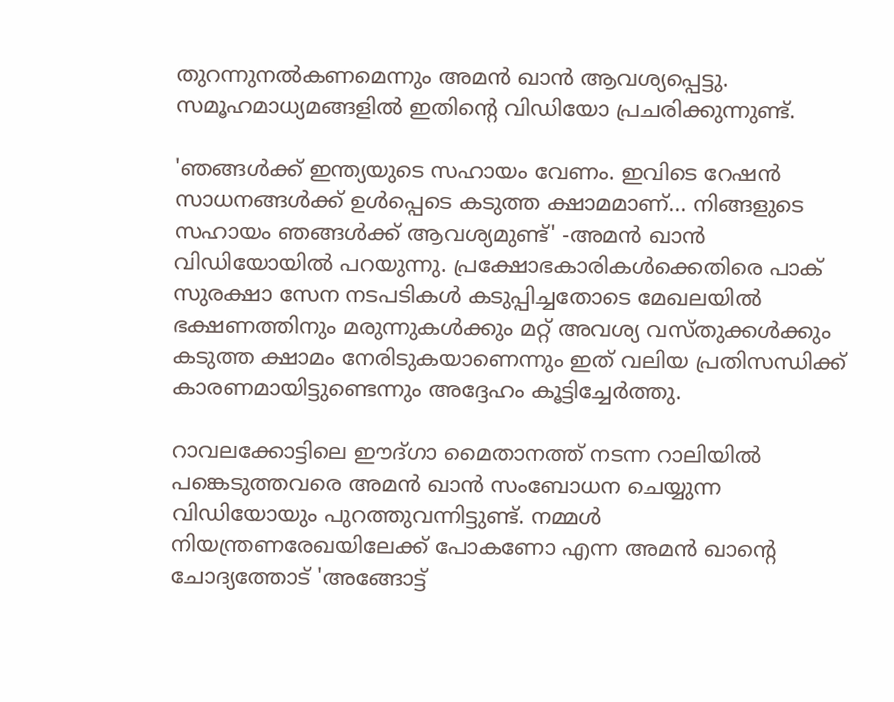തുറന്നുനല്‍കണമെന്നും അമന്‍ ഖാന്‍ ആവശ്യപ്പെട്ടു. സമൂഹമാധ്യമങ്ങളില്‍ ഇതിന്റെ വിഡിയോ പ്രചരിക്കുന്നുണ്ട്.

'ഞങ്ങള്‍ക്ക് ഇന്ത്യയുടെ സഹായം വേണം. ഇവിടെ റേഷന്‍ സാധനങ്ങള്‍ക്ക് ഉള്‍പ്പെടെ കടുത്ത ക്ഷാമമാണ്... നിങ്ങളുടെ സഹായം ഞങ്ങള്‍ക്ക് ആവശ്യമുണ്ട്' -അമന്‍ ഖാന്‍ വിഡിയോയില്‍ പറയുന്നു. പ്രക്ഷോഭകാരികള്‍ക്കെതിരെ പാക് സുരക്ഷാ സേന നടപടികള്‍ കടുപ്പിച്ചതോടെ മേഖലയില്‍ ഭക്ഷണത്തിനും മരുന്നുകള്‍ക്കും മറ്റ് അവശ്യ വസ്തുക്കള്‍ക്കും കടുത്ത ക്ഷാമം നേരിടുകയാണെന്നും ഇത് വലിയ പ്രതിസന്ധിക്ക് കാരണമായിട്ടുണ്ടെന്നും അദ്ദേഹം കൂട്ടിച്ചേര്‍ത്തു.

റാവലക്കോട്ടിലെ ഈദ്ഗാ മൈതാനത്ത് നടന്ന റാലിയില്‍ പങ്കെടുത്തവരെ അമന്‍ ഖാന്‍ സംബോധന ചെയ്യുന്ന വിഡിയോയും പുറത്തുവന്നിട്ടുണ്ട്. നമ്മള്‍ നിയന്ത്രണരേഖയിലേക്ക് പോകണോ എന്ന അമന്‍ ഖാന്റെ ചോദ്യത്തോട് 'അങ്ങോട്ട്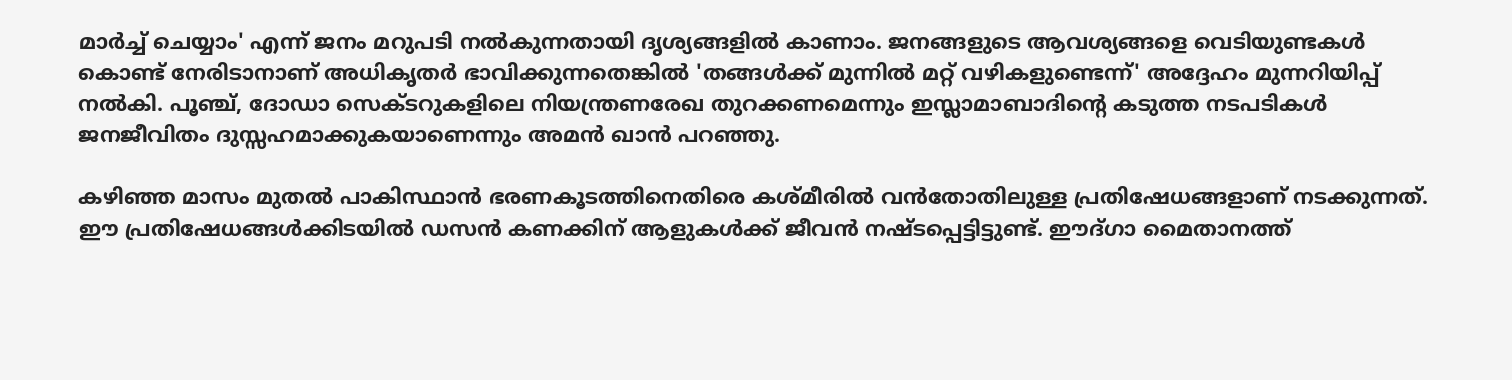മാര്‍ച്ച് ചെയ്യാം' എന്ന് ജനം മറുപടി നല്‍കുന്നതായി ദൃശ്യങ്ങളില്‍ കാണാം. ജനങ്ങളുടെ ആവശ്യങ്ങളെ വെടിയുണ്ടകള്‍ കൊണ്ട് നേരിടാനാണ് അധികൃതര്‍ ഭാവിക്കുന്നതെങ്കില്‍ 'തങ്ങള്‍ക്ക് മുന്നില്‍ മറ്റ് വഴികളുണ്ടെന്ന്' അദ്ദേഹം മുന്നറിയിപ്പ് നല്‍കി. പൂഞ്ച്, ദോഡാ സെക്ടറുകളിലെ നിയന്ത്രണരേഖ തുറക്കണമെന്നും ഇസ്ലാമാബാദിന്റെ കടുത്ത നടപടികള്‍ ജനജീവിതം ദുസ്സഹമാക്കുകയാണെന്നും അമന്‍ ഖാന്‍ പറഞ്ഞു.

കഴിഞ്ഞ മാസം മുതല്‍ പാകിസ്ഥാന്‍ ഭരണകൂടത്തിനെതിരെ കശ്മീരില്‍ വന്‍തോതിലുള്ള പ്രതിഷേധങ്ങളാണ് നടക്കുന്നത്. ഈ പ്രതിഷേധങ്ങള്‍ക്കിടയില്‍ ഡസന്‍ കണക്കിന് ആളുകള്‍ക്ക് ജീവന്‍ നഷ്ടപ്പെട്ടിട്ടുണ്ട്. ഈദ്ഗാ മൈതാനത്ത്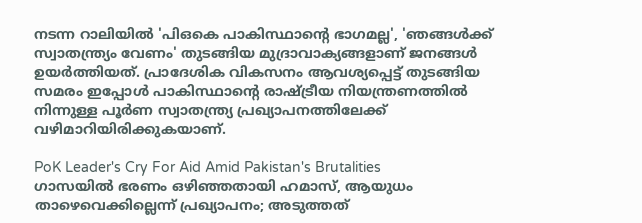നടന്ന റാലിയില്‍ 'പിഒകെ പാകിസ്ഥാന്റെ ഭാഗമല്ല', 'ഞങ്ങള്‍ക്ക് സ്വാതന്ത്ര്യം വേണം' തുടങ്ങിയ മുദ്രാവാക്യങ്ങളാണ് ജനങ്ങള്‍ ഉയര്‍ത്തിയത്. പ്രാദേശിക വികസനം ആവശ്യപ്പെട്ട് തുടങ്ങിയ സമരം ഇപ്പോള്‍ പാകിസ്ഥാന്റെ രാഷ്ട്രീയ നിയന്ത്രണത്തില്‍ നിന്നുള്ള പൂര്‍ണ സ്വാതന്ത്ര്യ പ്രഖ്യാപനത്തിലേക്ക് വഴിമാറിയിരിക്കുകയാണ്.

PoK Leader's Cry For Aid Amid Pakistan's Brutalities
ഗാസയില്‍ ഭരണം ഒഴിഞ്ഞതായി ഹമാസ്, ആയുധം താഴെവെക്കില്ലെന്ന് പ്രഖ്യാപനം; അടുത്തത്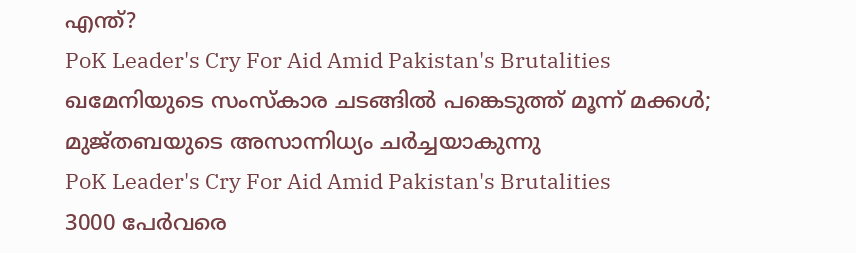എന്ത്?
PoK Leader's Cry For Aid Amid Pakistan's Brutalities
ഖമേനിയുടെ സംസ്‌കാര ചടങ്ങില്‍ പങ്കെടുത്ത് മൂന്ന് മക്കള്‍; മുജ്തബയുടെ അസാന്നിധ്യം ചര്‍ച്ചയാകുന്നു
PoK Leader's Cry For Aid Amid Pakistan's Brutalities
3000 പേര്‍വരെ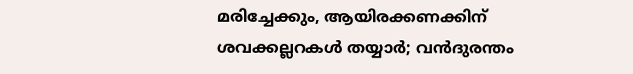മരിച്ചേക്കും, ആയിരക്കണക്കിന് ശവക്കല്ലറകള്‍ തയ്യാര്‍; വന്‍ദുരന്തം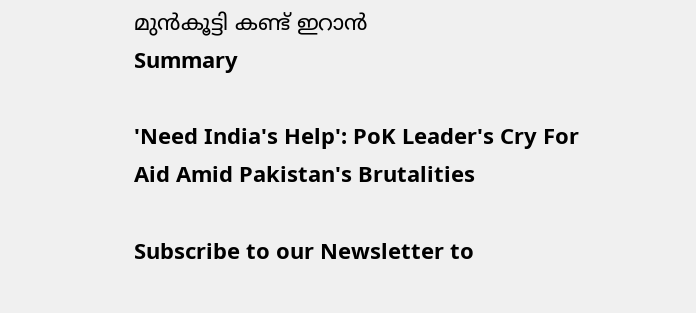മുന്‍കൂട്ടി കണ്ട് ഇറാന്‍
Summary

'Need India's Help': PoK Leader's Cry For Aid Amid Pakistan's Brutalities

Subscribe to our Newsletter to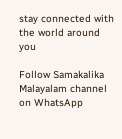stay connected with the world around you

Follow Samakalika Malayalam channel on WhatsApp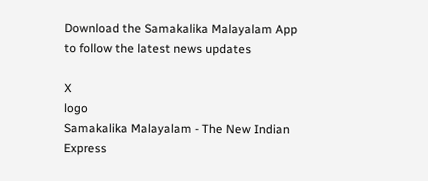Download the Samakalika Malayalam App to follow the latest news updates

X
logo
Samakalika Malayalam - The New Indian Express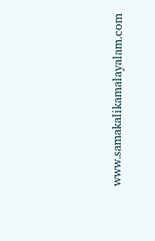www.samakalikamalayalam.com